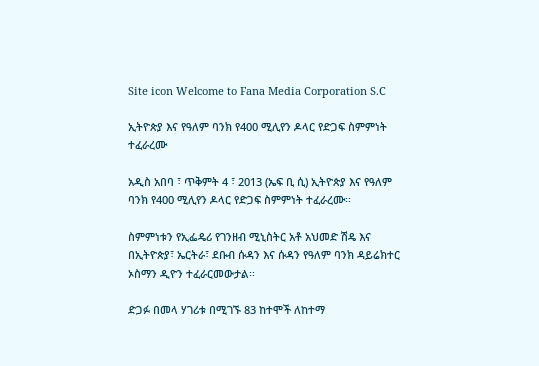Site icon Welcome to Fana Media Corporation S.C

ኢትዮጵያ እና የዓለም ባንክ የ400 ሚሊየን ዶላር የድጋፍ ስምምነት ተፈራረሙ

አዲስ አበባ ፣ ጥቅምት 4 ፣ 2013 (ኤፍ ቢ ሲ) ኢትዮጵያ እና የዓለም ባንክ የ400 ሚሊየን ዶላር የድጋፍ ስምምነት ተፈራረሙ፡፡

ስምምነቱን የኢፌዴሪ የገንዘብ ሚኒስትር አቶ አህመድ ሽዴ እና በኢትዮጵያ፣ ኤርትራ፣ ደቡብ ሱዳን እና ሱዳን የዓለም ባንክ ዳይሬክተር ኦስማን ዲዮን ተፈራርመውታል፡፡

ድጋፉ በመላ ሃገሪቱ በሚገኙ 83 ከተሞች ለከተማ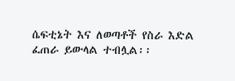ሴፍቲኔት እና ለወጣቶች የስራ እድል ፈጠራ ይውላል ተብሏል፡፡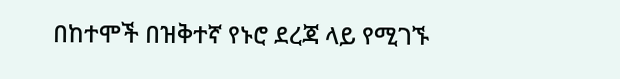በከተሞች በዝቅተኛ የኑሮ ደረጃ ላይ የሚገኙ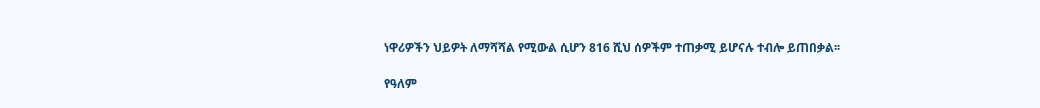ነዋሪዎችን ህይዎት ለማሻሻል የሚውል ሲሆን 816 ሺህ ሰዎችም ተጠቃሚ ይሆናሉ ተብሎ ይጠበቃል፡፡

የዓለም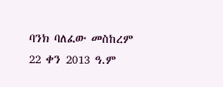ባንክ ባለፈው መስከረም 22 ቀን 2013 ዓ.ም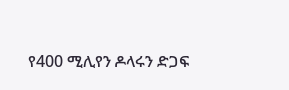የ400 ሚሊየን ዶላሩን ድጋፍ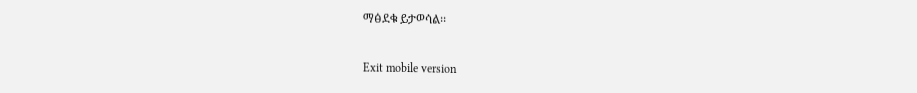ማፅደቁ ይታወሳል፡፡

Exit mobile version